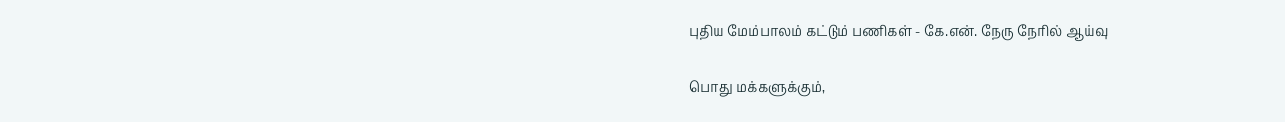புதிய மேம்பாலம் கட்டும் பணிகள் - கே.என். நேரு நேரில் ஆய்வு

பொது மக்களுக்கும்,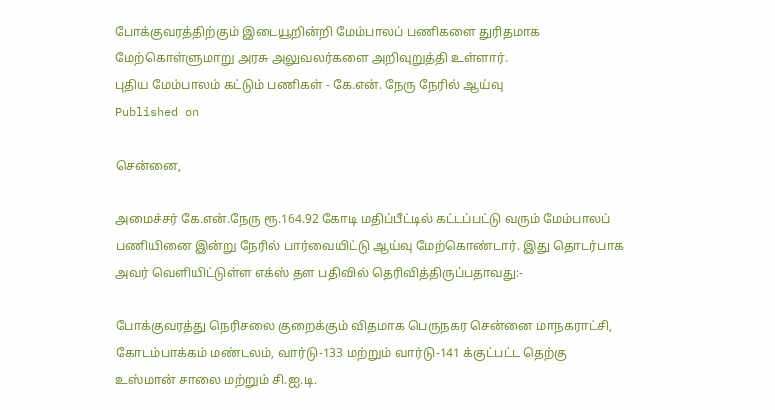போக்குவரத்திற்கும் இடையூறின்றி மேம்பாலப் பணிகளை துரிதமாக மேற்கொள்ளுமாறு அரசு அலுவலர்களை அறிவுறுத்தி உள்ளார்.
புதிய மேம்பாலம் கட்டும் பணிகள் - கே.என். நேரு நேரில் ஆய்வு
Published on

சென்னை,

அமைச்சர் கே.என்.நேரு ரூ.164.92 கோடி மதிப்பீட்டில் கட்டப்பட்டு வரும் மேம்பாலப் பணியினை இன்று நேரில் பார்வையிட்டு ஆய்வு மேற்கொண்டார். இது தொடர்பாக அவர் வெளியிட்டுள்ள எக்ஸ் தள பதிவில் தெரிவித்திருப்பதாவது:-

போக்குவரத்து நெரிசலை குறைக்கும் விதமாக பெருநகர சென்னை மாநகராட்சி, கோடம்பாக்கம் மண்டலம், வார்டு-133 மற்றும் வார்டு-141 க்குட்பட்ட தெற்கு உஸ்மான் சாலை மற்றும் சி.ஐ.டி.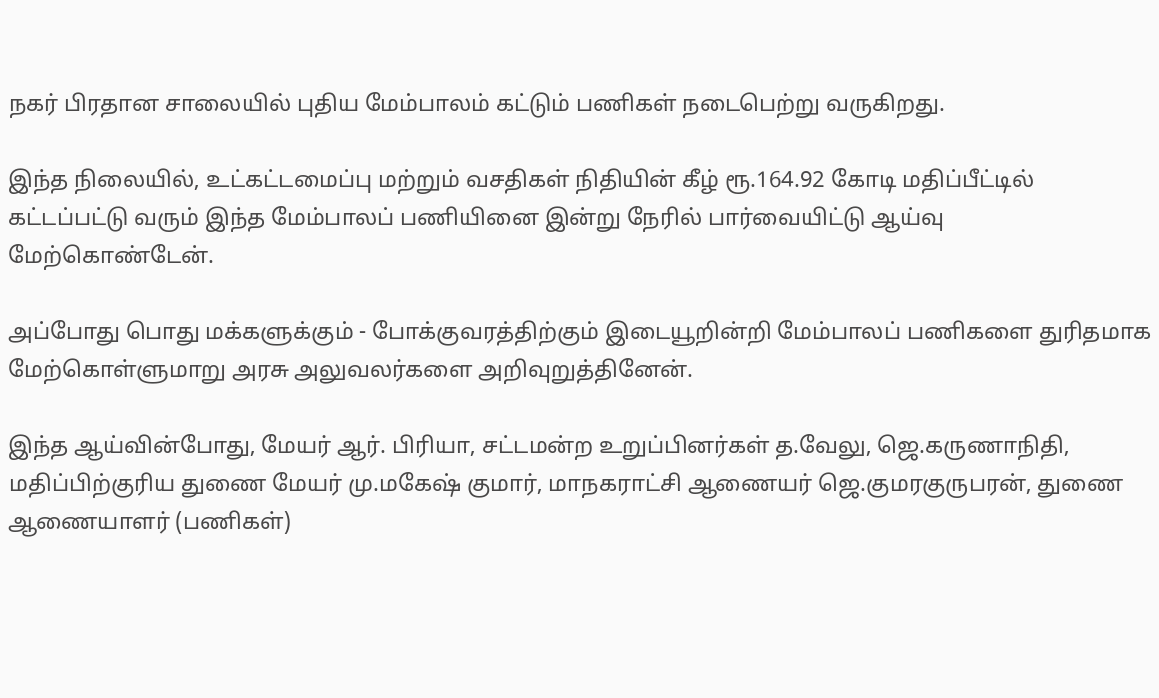நகர் பிரதான சாலையில் புதிய மேம்பாலம் கட்டும் பணிகள் நடைபெற்று வருகிறது.

இந்த நிலையில், உட்கட்டமைப்பு மற்றும் வசதிகள் நிதியின் கீழ் ரூ.164.92 கோடி மதிப்பீட்டில் கட்டப்பட்டு வரும் இந்த மேம்பாலப் பணியினை இன்று நேரில் பார்வையிட்டு ஆய்வு மேற்கொண்டேன்.

அப்போது பொது மக்களுக்கும் - போக்குவரத்திற்கும் இடையூறின்றி மேம்பாலப் பணிகளை துரிதமாக மேற்கொள்ளுமாறு அரசு அலுவலர்களை அறிவுறுத்தினேன்.

இந்த ஆய்வின்போது, மேயர் ஆர். பிரியா, சட்டமன்ற உறுப்பினர்கள் த.வேலு, ஜெ.கருணாநிதி, மதிப்பிற்குரிய துணை மேயர் மு.மகேஷ் குமார், மாநகராட்சி ஆணையர் ஜெ.குமரகுருபரன், துணை ஆணையாளர் (பணிகள்)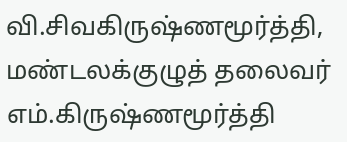வி.சிவகிருஷ்ணமூர்த்தி, மண்டலக்குழுத் தலைவர் எம்.கிருஷ்ணமூர்த்தி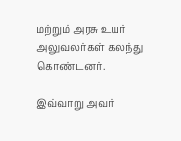மற்றும் அரசு உயர் அலுவலர்கள் கலந்து கொண்டனர்.

இவ்வாறு அவர்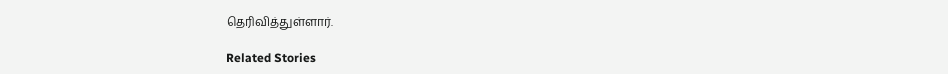தெரிவித்துள்ளார்.

Related Stories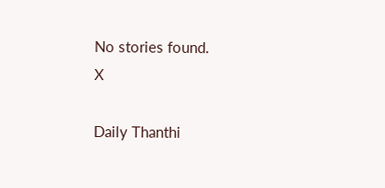No stories found.
X

Daily Thanthi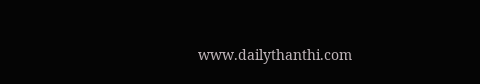www.dailythanthi.com